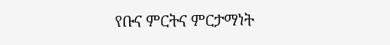የቡና ምርትና ምርታማነት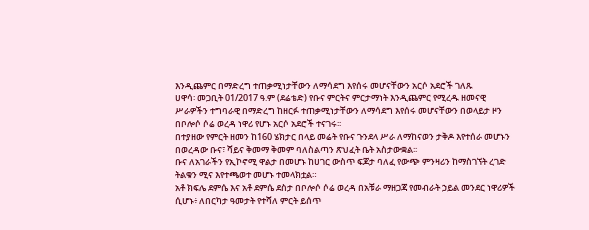እንዲጨምር በማድረግ ተጠቃሚነታቸውን ለማሳደግ እየሰሩ መሆናቸውን አርሶ አደሮች ገለጹ
ሀዋሳ፡ መጋቢት 01/2017 ዓ.ም (ደሬቴድ) የቡና ምርትና ምርታማነት እንዲጨምር የሚረዱ ዘመናዊ ሥራዎችን ተግባራዊ በማድረግ ከዘርፉ ተጠቃሚነታቸውን ለማሳደግ እየሰሩ መሆናቸውን በወላይታ ዞን በቦሎሶ ሶሬ ወረዳ ነዋሪ የሆኑ አርሶ አደሮች ተናገሩ፡፡
በተያዘው የምርት ዘመን ከ160 ሄክታር በላይ መሬት የቡና ጉንደላ ሥራ ለማከናወን ታቅዶ እየተሰራ መሆኑን በወረዳው ቡና፣ ሻይና ቅመማ ቅመም ባለስልጣን ጽህፈት ቤት አስታውቋል፡፡
ቡና ለአገራችን የኢኮኖሚ ዋልታ በመሆኑ ከሀገር ውስጥ ፍጆታ ባለፈ የውጭ ምንዛሪን ከማስገኘት ረገድ ትልቁን ሚና እየተጫወተ መሆኑ ተመላክቷል።
አቶ ክፍሌ ደምሴ እና አቶ ደምሴ ደስታ በቦሎሶ ሶሬ ወረዳ በአቹራ ማዘጋጃ የመብራት ኃይል መንደር ነዋሪዎች ሲሆኑ፥ ለበርካታ ዓመታት የተሻለ ምርት ይሰጥ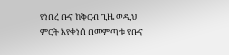የነበረ ቡና ከቅርብ ጊዜ ወዲህ ምርት እየቀነሰ በመምጣቱ የቡና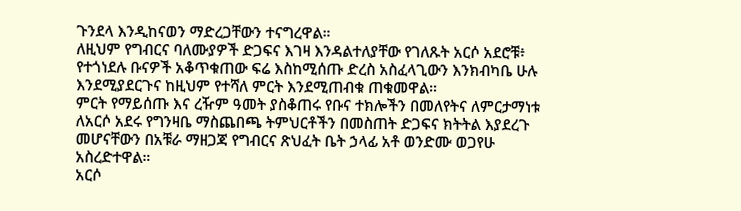ጉንደላ እንዲከናወን ማድረጋቸውን ተናግረዋል።
ለዚህም የግብርና ባለሙያዎች ድጋፍና እገዛ እንዳልተለያቸው የገለጹት አርሶ አደሮቹ፥ የተጎነደሉ ቡናዎች አቆጥቁጠው ፍሬ እስከሚሰጡ ድረስ አስፈላጊውን እንክብካቤ ሁሉ እንደሚያደርጉና ከዚህም የተሻለ ምርት እንደሚጠብቁ ጠቁመዋል።
ምርት የማይሰጡ እና ረዥም ዓመት ያስቆጠሩ የቡና ተክሎችን በመለየትና ለምርታማነቱ ለአርሶ አደሩ የግንዛቤ ማስጨበጫ ትምህርቶችን በመስጠት ድጋፍና ክትትል እያደረጉ መሆናቸውን በአቹራ ማዘጋጃ የግብርና ጽህፈት ቤት ኃላፊ አቶ ወንድሙ ወጋየሁ አስረድተዋል።
አርሶ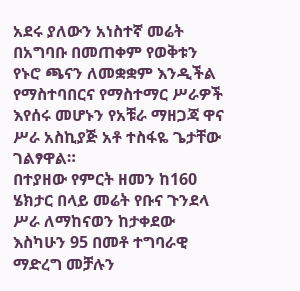አደሩ ያለውን አነስተኛ መሬት በአግባቡ በመጠቀም የወቅቱን የኑሮ ጫናን ለመቋቋም እንዲችል የማስተባበርና የማስተማር ሥራዎች እየሰሩ መሆኑን የአቹራ ማዘጋጃ ዋና ሥራ አስኪያጅ አቶ ተስፋዬ ጌታቸው ገልፃዋል።
በተያዘው የምርት ዘመን ከ160 ሄክታር በላይ መሬት የቡና ጉንደላ ሥራ ለማከናወን ከታቀደው እስካሁን 95 በመቶ ተግባራዊ ማድረግ መቻሉን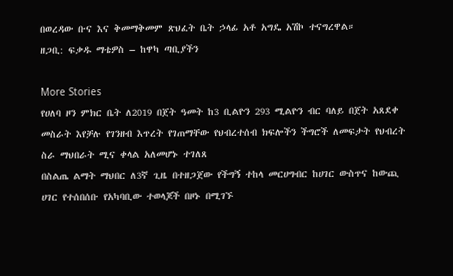በወረዳው ቡና እና ቅመማቅመም ጽህፈት ቤት ኃላፊ አቶ አግዴ አሽኮ ተናግረዋል።
ዘጋቢ: ፍቃዱ ማቴዎስ – ከዋካ ጣቢያችን

More Stories
የሀለባ ዞን ምክር ቤት ለ2019 በጀት ዓመት ከ3 ቢልዮን 293 ሚልዮን ብር ባለይ በጀት አጸደቀ
መስራት እየቻሉ የገንዘብ እጥረት የገጠማቸው የህብረተሰብ ክፍሎችን ችግሮች ለመፍታት የህብረት ስራ ማህበራት ሚና ቀላል አለመሆኑ ተገለጸ
በስልጤ ልማት ማህበር ለ3ኛ ጊዜ በተዘጋጀው የችግኝ ተከላ መርሀግብር ከሀገር ውስጥና ከውጪ ሀገር የተሰበሰቡ የአካባቢው ተወላጆች በዞኑ በሚገኙ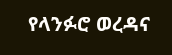የላንፉሮ ወረዳና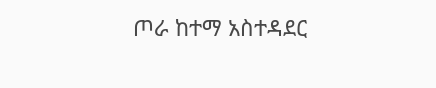ጦራ ከተማ አስተዳደር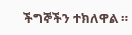ችግኞችን ተክለዋል ።